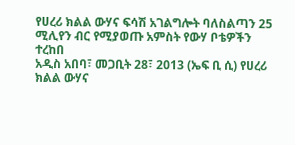የሀረሪ ክልል ውሃና ፍሳሽ አገልግሎት ባለስልጣን 25 ሚሊየን ብር የሚያወጡ አምስት የውሃ ቦቴዎችን ተረከበ
አዲስ አበባ፣ መጋቢት 28፣ 2013 (ኤፍ ቢ ሲ) የሀረሪ ክልል ውሃና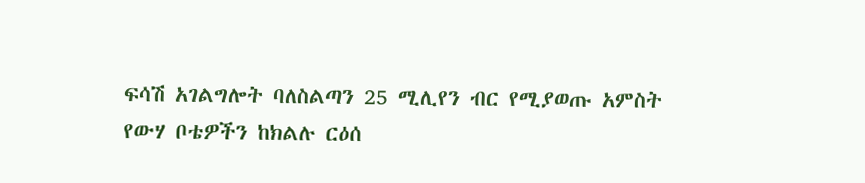ፍሳሽ አገልግሎት ባለስልጣን 25 ሚሊየን ብር የሚያወጡ አምስት የውሃ ቦቴዎችን ከክልሉ ርዕሰ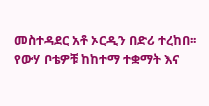መስተዳደር አቶ ኦርዲን በድሪ ተረከበ፡፡
የውሃ ቦቴዎቹ ከከተማ ተቋማት እና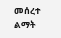መሰረተ ልማት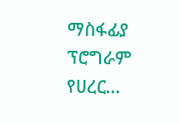ማስፋፊያ ፕሮግራም የሀረር…